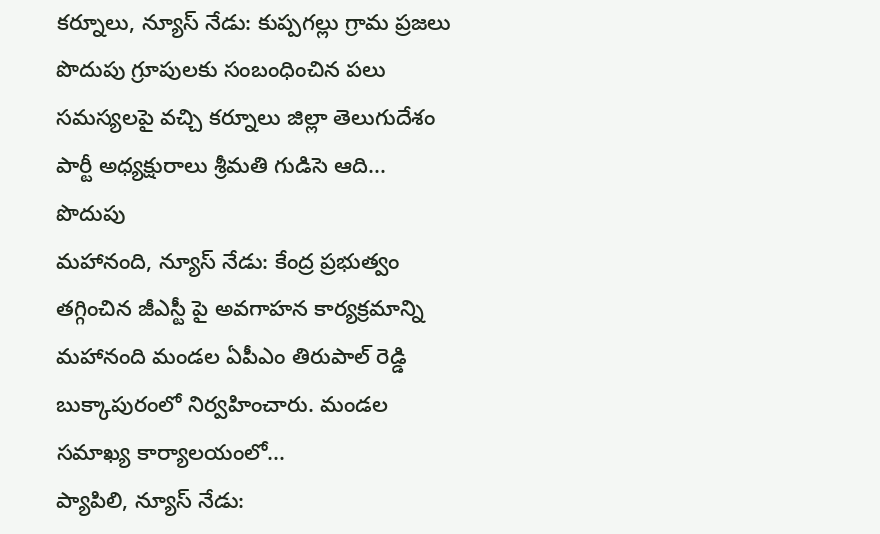కర్నూలు, న్యూస్ నేడు: కుప్పగల్లు గ్రామ ప్రజలు పొదుపు గ్రూపులకు సంబంధించిన పలు సమస్యలపై వచ్చి కర్నూలు జిల్లా తెలుగుదేశం పార్టీ అధ్యక్షురాలు శ్రీమతి గుడిసె ఆది...
పొదుపు
మహానంది, న్యూస్ నేడు: కేంద్ర ప్రభుత్వం తగ్గించిన జీఎస్టీ పై అవగాహన కార్యక్రమాన్ని మహానంది మండల ఏపీఎం తిరుపాల్ రెడ్డి బుక్కాపురంలో నిర్వహించారు. మండల సమాఖ్య కార్యాలయంలో...
ప్యాపిలి, న్యూస్ నేడు: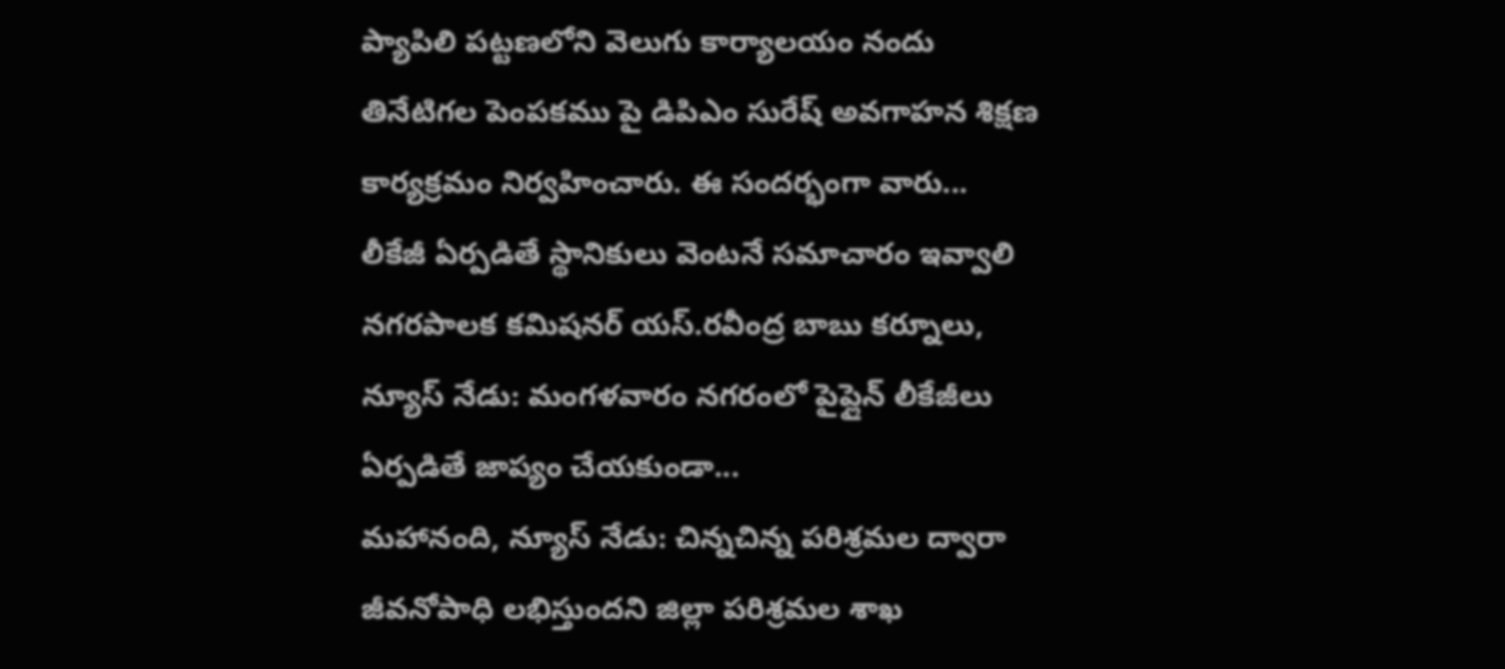ప్యాపిలి పట్టణలోని వెలుగు కార్యాలయం నందు తినేటిగల పెంపకము పై డిపిఎం సురేష్ అవగాహన శిక్షణ కార్యక్రమం నిర్వహించారు. ఈ సందర్భంగా వారు...
లీకేజీ ఏర్పడితే స్థానికులు వెంటనే సమాచారం ఇవ్వాలి నగరపాలక కమిషనర్ యస్.రవీంద్ర బాబు కర్నూలు, న్యూస్ నేడు: మంగళవారం నగరంలో పైప్లైన్ లీకేజీలు ఏర్పడితే జాప్యం చేయకుండా...
మహానంది, న్యూస్ నేడు: చిన్నచిన్న పరిశ్రమల ద్వారా జీవనోపాధి లభిస్తుందని జిల్లా పరిశ్రమల శాఖ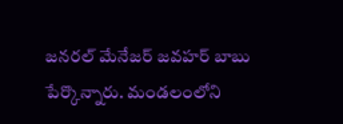జనరల్ మేనేజర్ జవహర్ బాబు పేర్కొన్నారు. మండలంలోని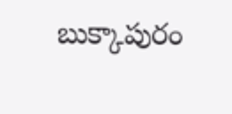బుక్కాపురం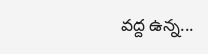వద్ద ఉన్న...